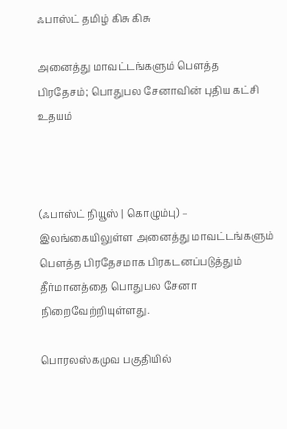ஃபாஸ்ட் தமிழ் கிசு கிசு

அனைத்து மாவட்டங்களும் பௌத்த பிரதேசம்; பொதுபல சேனாவின் புதிய கட்சி உதயம்



(ஃபாஸ்ட் நியூஸ் | கொழும்பு) – இலங்கையிலுள்ள அனைத்து மாவட்டங்களும் பௌத்த பிரதேசமாக பிரகடனப்படுத்தும் தீர்மானத்தை பொதுபல சேனா நிறைவேற்றியுள்ளது.

பொரலஸ்கமுவ பகுதியில்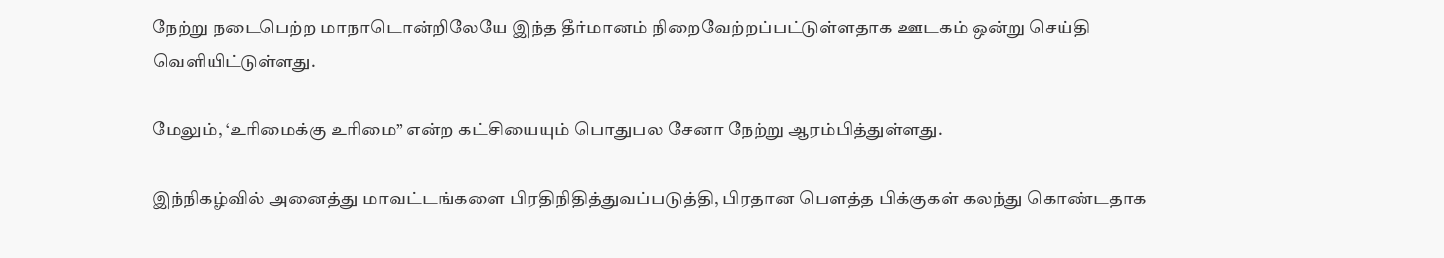நேற்று நடைபெற்ற மாநாடொன்றிலேயே இந்த தீர்மானம் நிறைவேற்றப்பட்டுள்ளதாக ஊடகம் ஒன்று செய்தி வெளியிட்டுள்ளது.

மேலும், ‘உரிமைக்கு உரிமை” என்ற கட்சியையும் பொதுபல சேனா நேற்று ஆரம்பித்துள்ளது.

இந்நிகழ்வில் அனைத்து மாவட்டங்களை பிரதிநிதித்துவப்படுத்தி, பிரதான பௌத்த பிக்குகள் கலந்து கொண்டதாக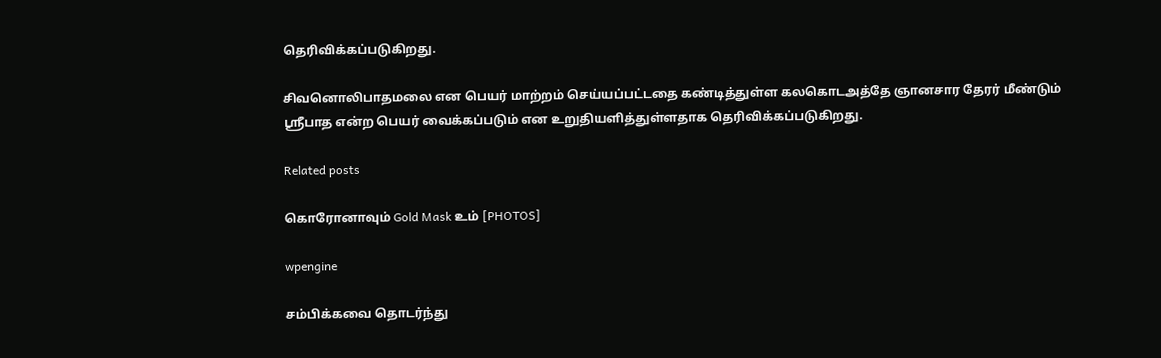தெரிவிக்கப்படுகிறது.

சிவனொலிபாதமலை என பெயர் மாற்றம் செய்யப்பட்டதை கண்டித்துள்ள கலகொடஅத்தே ஞானசார தேரர் மீண்டும் ஸ்ரீபாத என்ற பெயர் வைக்கப்படும் என உறுதியளித்துள்ளதாக தெரிவிக்கப்படுகிறது.

Related posts

கொரோனாவும் Gold Mask உம் [PHOTOS]

wpengine

சம்பிக்கவை தொடர்ந்து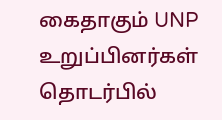கைதாகும் UNP உறுப்பினர்கள் தொடர்பில்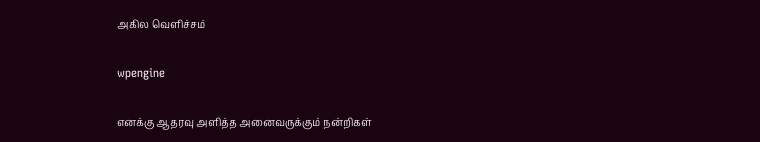அகில வெளிச்சம்

wpengine

எனக்கு ஆதரவு அளித்த அனைவருக்கும் நன்றிகள்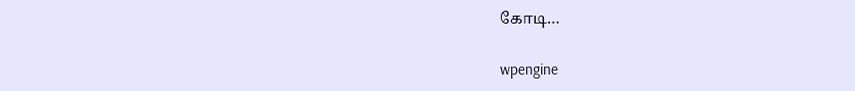கோடி…

wpengine